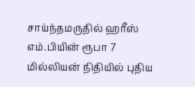சாய்ந்தமருதில் ஹரீஸ் எம்.பியின் ரூபா 7 மில்லியன் நிதியில் புதிய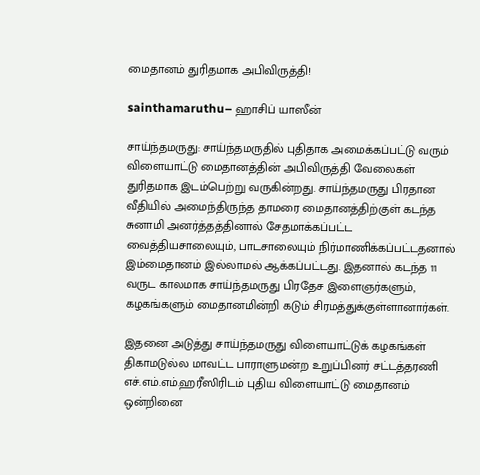மைதானம் துரிதமாக அபிவிருத்தி!

sainthamaruthu– ஹாசிப் யாஸீன்

சாய்ந்தமருது: சாய்ந்தமருதில் புதிதாக அமைக்கப்பட்டு வரும் விளையாட்டு மைதானத்தின் அபிவிருத்தி வேலைகள் துரிதமாக இடம்பெற்று வருகின்றது. சாய்ந்தமருது பிரதான வீதியில் அமைந்திருந்த தாமரை மைதானத்திற்குள் கடந்த சுனாமி அனர்த்தத்தினால் சேதமாக்கப்பட்ட வைத்தியசாலையும், பாடசாலையும் நிர்மாணிக்கப்பட்டதனால் இம்மைதானம் இல்லாமல் ஆக்கப்பட்டது. இதனால் கடந்த 11 வருட காலமாக சாய்ந்தமருது பிரதேச இளைஞர்களும், கழகங்களும் மைதானமின்றி கடும் சிரமத்துக்குள்ளானார்கள்.

இதனை அடுத்து சாய்ந்தமருது விளையாட்டுக் கழகங்கள் திகாமடுல்ல மாவட்ட பாராளுமன்ற உறுப்பினர் சட்டத்தரணி எச்.எம்.எம்.ஹரீஸிரிடம் புதிய விளையாட்டு மைதானம் ஒன்றினை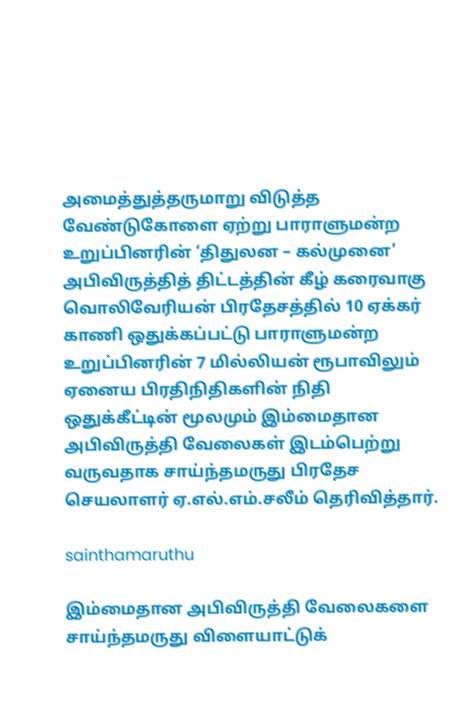அமைத்துத்தருமாறு விடுத்த வேண்டுகோளை ஏற்று பாராளுமன்ற உறுப்பினரின் ‘திதுலன – கல்முனை’ அபிவிருத்தித் திட்டத்தின் கீழ் கரைவாகு வொலிவேரியன் பிரதேசத்தில் 10 ஏக்கர் காணி ஒதுக்கப்பட்டு பாராளுமன்ற உறுப்பினரின் 7 மில்லியன் ரூபாவிலும் ஏனைய பிரதிநிதிகளின் நிதி ஒதுக்கீட்டின் மூலமும் இம்மைதான அபிவிருத்தி வேலைகள் இடம்பெற்று வருவதாக சாய்ந்தமருது பிரதேச செயலாளர் ஏ.எல்.எம்.சலீம் தெரிவித்தார்.

sainthamaruthu

இம்மைதான அபிவிருத்தி வேலைகளை சாய்ந்தமருது விளையாட்டுக்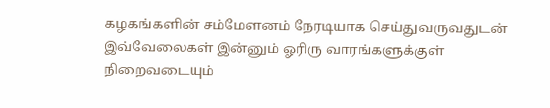கழகங்களின் சம்மேளனம் நேரடியாக செய்துவருவதுடன் இவ்வேலைகள் இன்னும் ஓரிரு வாரங்களுக்குள் நிறைவடையும்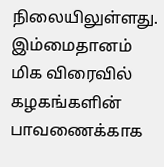நிலையிலுள்ளது. இம்மைதானம் மிக விரைவில் கழகங்களின் பாவணைக்காக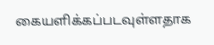கையளிக்கப்படவுள்ளதாக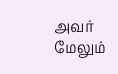அவர் மேலும்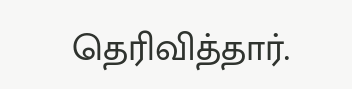தெரிவித்தார்.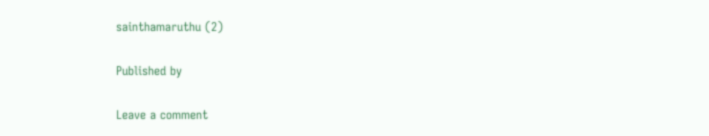sainthamaruthu (2)

Published by

Leave a comment